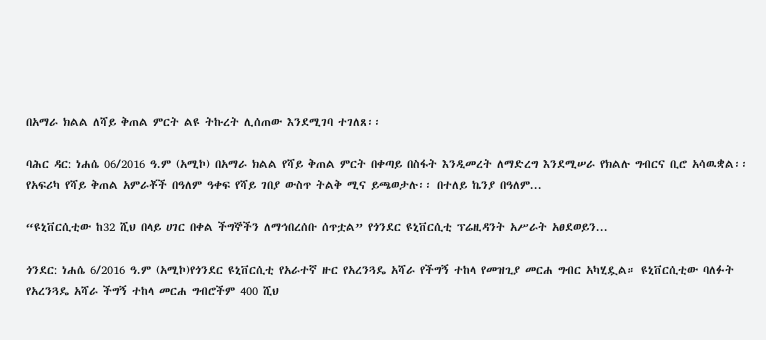በአማራ ክልል ለሻይ ቅጠል ምርት ልዩ ትኩረት ሊሰጠው እንደሚገባ ተገለጸ፡፡

ባሕር ዳር: ነሐሴ 06/2016 ዓ.ም (አሚኮ) በአማራ ክልል የሻይ ቅጠል ምርት በቀጣይ በስፋት እንዲመረት ለማድረግ እንደሚሠራ የክልሉ ግብርና ቢሮ አሳዉቋል፡፡ የአፍሪካ የሻይ ቅጠል አምራቾች በዓለም ዓቀፍ የሻይ ገበያ ውስጥ ትልቅ ሚና ይጫወታሉ፡፡ በተለይ ኬንያ በዓለም...

“ዩኒቨርሲቲው ከ32 ሺህ በላይ ሀገር በቀል ችግኞችን ለማኅበረሰቡ ሰጥቷል” የጎንደር ዩኒቨርሲቲ ፕሬዚዳንት አሥራት አፀደወይን...

ጎንደር: ነሐሴ 6/2016 ዓ.ም (አሚኮ)የጎንደር ዩኒቨርሲቲ የአራተኛ ዙር የአረንጓዴ አሻራ የችግኝ ተከላ የመዝጊያ መርሐ ግብር አካሂዷል። ዩኒቨርሲቲው ባለፉት የአረንጓዴ አሻራ ችግኝ ተከላ መርሐ ግብሮችም 400 ሺህ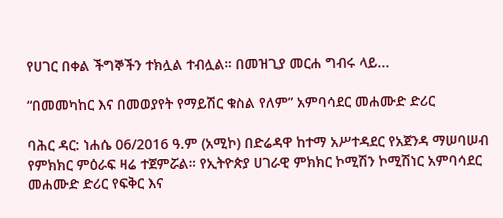የሀገር በቀል ችግኞችን ተክሏል ተብሏል። በመዝጊያ መርሐ ግብሩ ላይ...

“በመመካከር እና በመወያየት የማይሽር ቁስል የለም” አምባሳደር መሐሙድ ድሪር

ባሕር ዳር: ነሐሴ 06/2016 ዓ.ም (አሚኮ) በድሬዳዋ ከተማ አሥተዳደር የአጀንዳ ማሠባሠብ የምክክር ምዕራፍ ዛሬ ተጀምሯል። የኢትዮጵያ ሀገራዊ ምክክር ኮሚሽን ኮሚሽነር አምባሳደር መሐሙድ ድሪር የፍቅር እና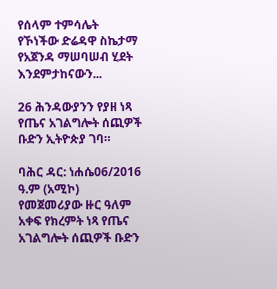የሰላም ተምሳሌት የኾነችው ድሬዳዋ ስኬታማ የአጀንዳ ማሠባሠብ ሂደት እንደምታከናውን...

26 ሕንዳውያንን የያዘ ነጻ የጤና አገልግሎት ሰጪዎች ቡድን ኢትዮጵያ ገባ።

ባሕር ዳር: ነሐሴ06/2016 ዓ.ም (አሚኮ) የመጀመሪያው ዙር ዓለም አቀፍ የክረምት ነጻ የጤና አገልግሎት ሰጪዎች ቡድን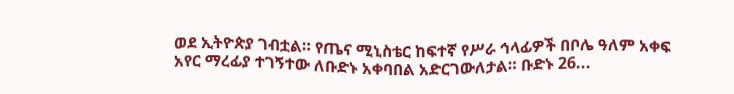ወደ ኢትዮጵያ ገብቷል። የጤና ሚኒስቴር ከፍተኛ የሥራ ኅላፊዎች በቦሌ ዓለም አቀፍ አየር ማረፊያ ተገኝተው ለቡድኑ አቀባበል አድርገውለታል። ቡድኑ 26...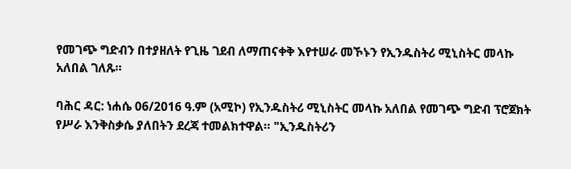የመገጭ ግድብን በተያዘለት የጊዜ ገደብ ለማጠናቀቅ እየተሠራ መኾኑን የኢንዱስትሪ ሚኒስትር መላኩ አለበል ገለጹ።

ባሕር ዳር: ነሐሴ 06/2016 ዓ.ም (አሚኮ) የኢንዱስትሪ ሚኒስትር መላኩ አለበል የመገጭ ግድብ ፕሮጀክት የሥራ እንቅስቃሴ ያለበትን ደረጃ ተመልክተዋል። "ኢንዱስትሪን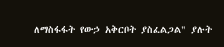ለማስፋፋት የውኃ አቅርቦት ያስፈልጋል" ያሉት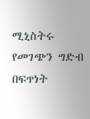ሚኒስትሩ የመገጭን ግድብ በፍጥነት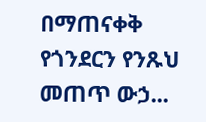በማጠናቀቅ የጎንደርን የንጹህ መጠጥ ውኃ...